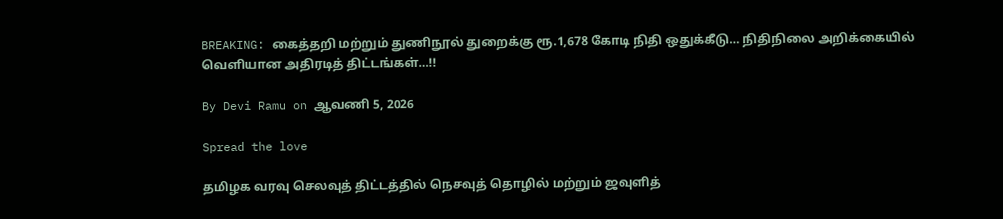BREAKING: கைத்தறி மற்றும் துணிநூல் துறைக்கு ரூ.1,678 கோடி நிதி ஒதுக்கீடு… நிதிநிலை அறிக்கையில் வெளியான அதிரடித் திட்டங்கள்…!!

By Devi Ramu on ஆவணி 5, 2026

Spread the love

தமிழக வரவு செலவுத் திட்டத்தில் நெசவுத் தொழில் மற்றும் ஜவுளித்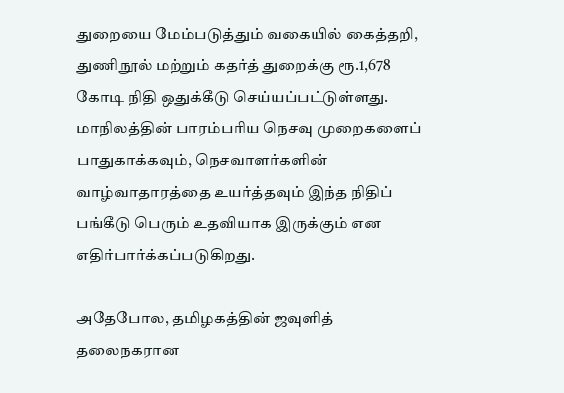துறையை மேம்படுத்தும் வகையில் கைத்தறி, துணிநூல் மற்றும் கதர்த் துறைக்கு ரூ.1,678 கோடி நிதி ஒதுக்கீடு செய்யப்பட்டுள்ளது. மாநிலத்தின் பாரம்பரிய நெசவு முறைகளைப் பாதுகாக்கவும், நெசவாளர்களின் வாழ்வாதாரத்தை உயர்த்தவும் இந்த நிதிப் பங்கீடு பெரும் உதவியாக இருக்கும் என எதிர்பார்க்கப்படுகிறது.

அதேபோல, தமிழகத்தின் ஜவுளித் தலைநகரான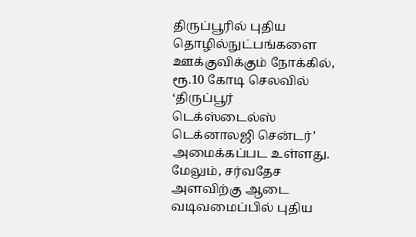திருப்பூரில் புதிய தொழில்நுட்பங்களை ஊக்குவிக்கும் நோக்கில், ரூ.10 கோடி செலவில் ‘திருப்பூர் டெக்ஸ்டைல்ஸ் டெக்னாலஜி சென்டர்’ அமைக்கப்பட உள்ளது. மேலும், சர்வதேச அளவிற்கு ஆடை வடிவமைப்பில் புதிய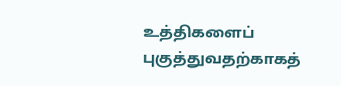உத்திகளைப் புகுத்துவதற்காகத்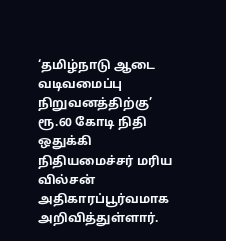‘தமிழ்நாடு ஆடை வடிவமைப்பு நிறுவனத்திற்கு’ ரூ.60 கோடி நிதி ஒதுக்கி நிதியமைச்சர் மரிய வில்சன் அதிகாரப்பூர்வமாக அறிவித்துள்ளார்.